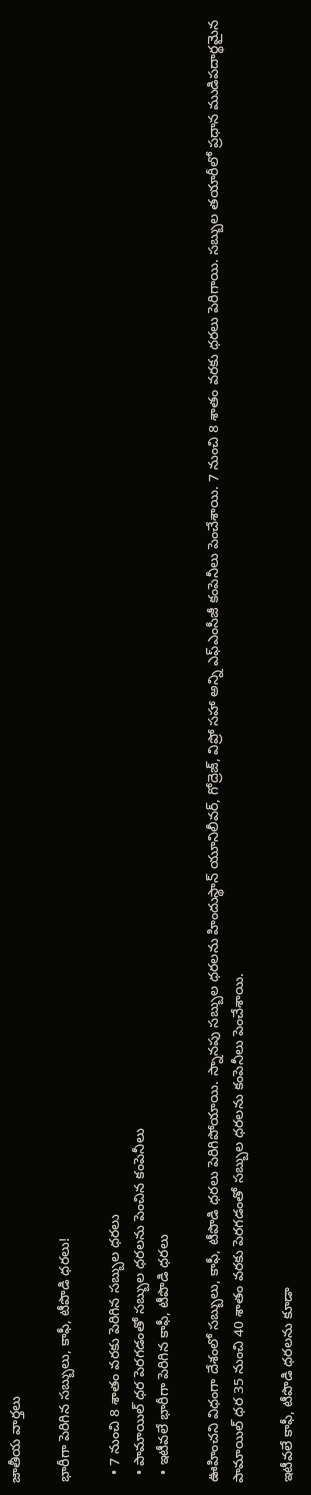జాతీయ వార్తలు

భారీగా పెరిగిన సబ్బులు, కాఫీ, టీపొడి ధరలు!

  • 7 నుంచి 8 శాతం వరకు పెరిగిన సబ్బుల ధరలు
  • పామాయిల్ ధర పెరగడంతో సబ్బుల ధరలను పెంచిన కంపెనీలు
  • ఇటీవలే భారీగా పెరిగిన కాఫీ, టీపొడి ధరలు

ఊహించని విధంగా దేశంలో సబ్బులు, కాఫీ, టీపొడి ధరలు పెరిగిపోయాయి. స్నానపు సబ్బుల ధరలను హిందుస్థాన్ యూనిలీవర్, గోద్రెజ్, విప్రో సహా అన్ని ఎఫ్ఎంసీజీ కంపెనీలు పెంచేశాయి. 7 నుంచి 8 శాతం వరకు ధరలు పెరిగాయి. సబ్బుల తయారీలో ప్రధాన ముడిపదార్థమైన పామాయిల్ ధర 35 నుంచి 40 శాతం వరకు పెరగడంతో సబ్బుల ధరలను కంపెనీలు పెంచేశాయి.

ఇటీవలే కాఫీ, టీపొడి ధరలను కూడా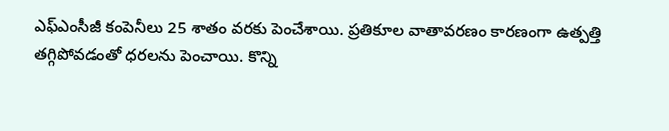ఎఫ్ఎంసీజీ కంపెనీలు 25 శాతం వరకు పెంచేశాయి. ప్రతికూల వాతావరణం కారణంగా ఉత్పత్తి తగ్గిపోవడంతో ధరలను పెంచాయి. కొన్ని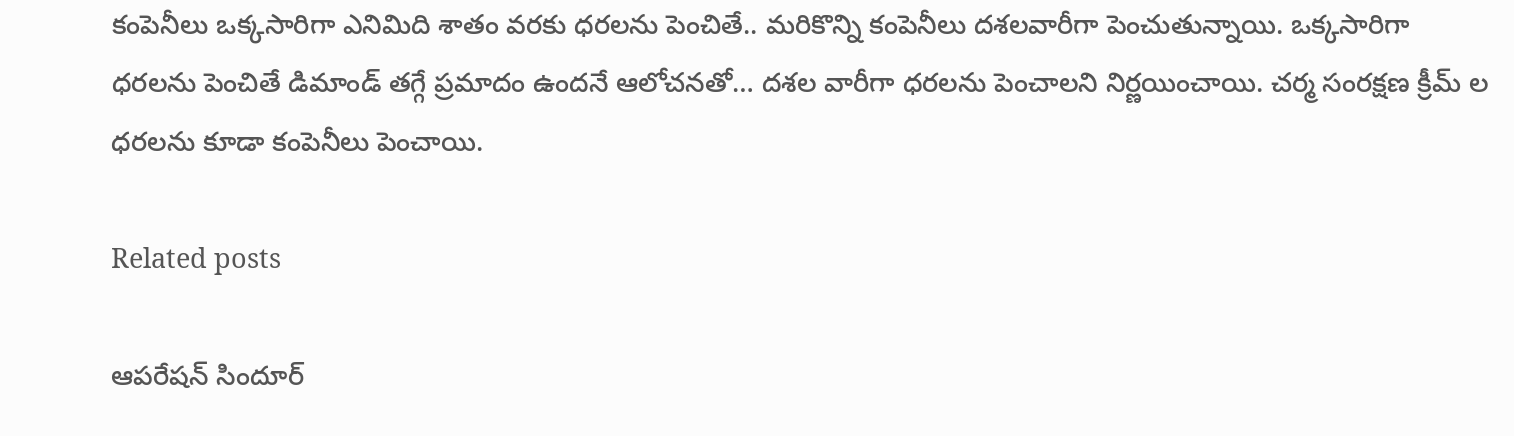కంపెనీలు ఒక్కసారిగా ఎనిమిది శాతం వరకు ధరలను పెంచితే.. మరికొన్ని కంపెనీలు దశలవారీగా పెంచుతున్నాయి. ఒక్కసారిగా ధరలను పెంచితే డిమాండ్ తగ్గే ప్రమాదం ఉందనే ఆలోచనతో… దశల వారీగా ధరలను పెంచాలని నిర్ణయించాయి. చర్మ సంరక్షణ క్రీమ్ ల ధరలను కూడా కంపెనీలు పెంచాయి.

Related posts

ఆపరేషన్ సిందూర్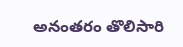అనంతరం తొలిసారి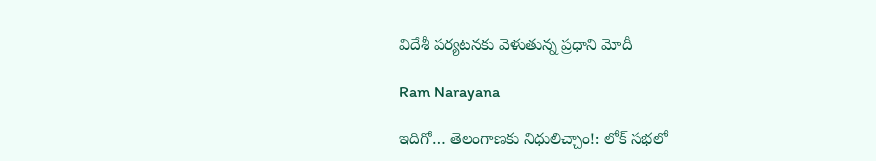విదేశీ పర్యటనకు వెళుతున్న ప్రధాని మోదీ

Ram Narayana

ఇదిగో… తెలంగాణకు నిధులిచ్చాం!: లోక్ సభలో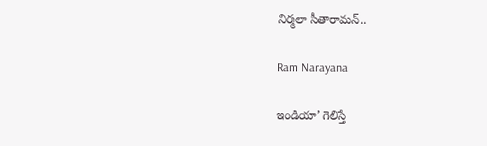నిర్మలా సీతారామన్..

Ram Narayana

ఇండియా’ గెలిస్తే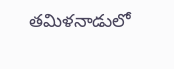తమిళనాడులో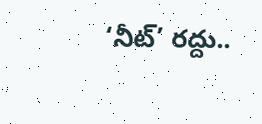‘నీట్’ రద్దు..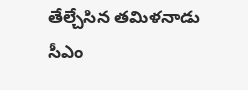తేల్చేసిన తమిళనాడు సీఎం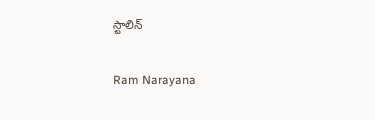స్టాలిన్

Ram Narayana